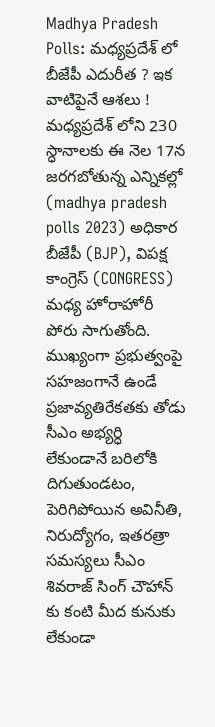Madhya Pradesh Polls: మధ్యప్రదేశ్ లో బీజేపీ ఎదురీత ? ఇక వాటిపైనే ఆశలు !
మధ్యప్రదేశ్ లోని 230 స్ధానాలకు ఈ నెల 17న జరగబోతున్న ఎన్నికల్లో (madhya pradesh polls 2023) అధికార బీజేపీ (BJP), విపక్ష కాంగ్రెస్ (CONGRESS) మధ్య హోరాహోరీ పోరు సాగుతోంది. ముఖ్యంగా ప్రభుత్వంపై సహజంగానే ఉండే ప్రజావ్యతిరేకతకు తోడు సీఎం అభ్యర్ధి లేకుండానే బరిలోకి దిగుతుండటం, పెరిగిపోయిన అవినీతి, నిరుద్యోగం, ఇతరత్రా సమస్యలు సీఎం శివరాజ్ సింగ్ చౌహాన్ కు కంటి మీద కునుకు లేకుండా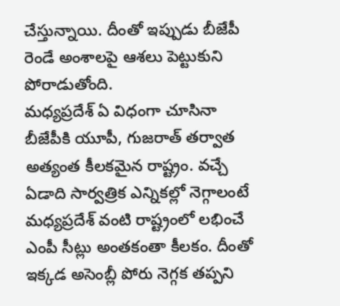చేస్తున్నాయి. దీంతో ఇప్పుడు బీజేపీ రెండే అంశాలపై ఆశలు పెట్టుకుని పోరాడుతోంది.
మధ్యప్రదేశ్ ఏ విధంగా చూసినా బీజేపీకి యూపీ, గుజరాత్ తర్వాత అత్యంత కీలకమైన రాష్ట్రం. వచ్చే ఏడాది సార్వత్రిక ఎన్నికల్లో నెగ్గాలంటే మధ్యప్రదేశ్ వంటి రాష్ట్రంలో లభించే ఎంపీ సీట్లు అంతకంతా కీలకం. దీంతో ఇక్కడ అసెంబ్లీ పోరు నెగ్గక తప్పని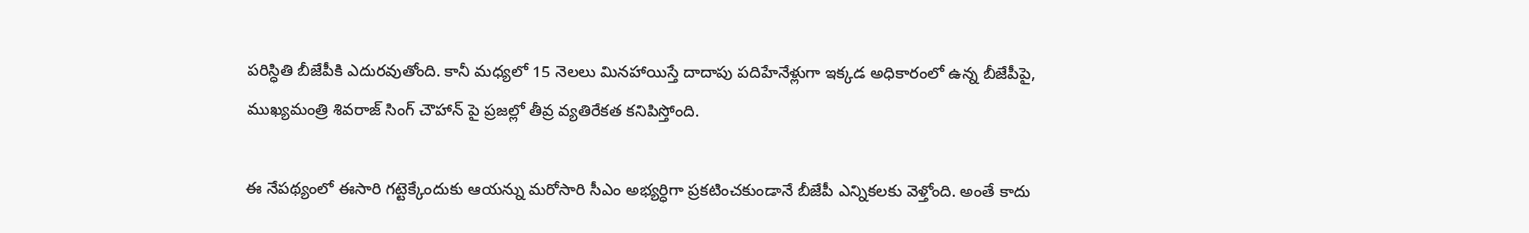పరిస్ధితి బీజేపీకి ఎదురవుతోంది. కానీ మధ్యలో 15 నెలలు మినహాయిస్తే దాదాపు పదిహేనేళ్లుగా ఇక్కడ అధికారంలో ఉన్న బీజేపీపై, ముఖ్యమంత్రి శివరాజ్ సింగ్ చౌహాన్ పై ప్రజల్లో తీవ్ర వ్యతిరేకత కనిపిస్తోంది.

ఈ నేపథ్యంలో ఈసారి గట్టెక్కేందుకు ఆయన్ను మరోసారి సీఎం అభ్యర్ధిగా ప్రకటించకుండానే బీజేపీ ఎన్నికలకు వెళ్తోంది. అంతే కాదు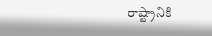రాష్ట్రానికి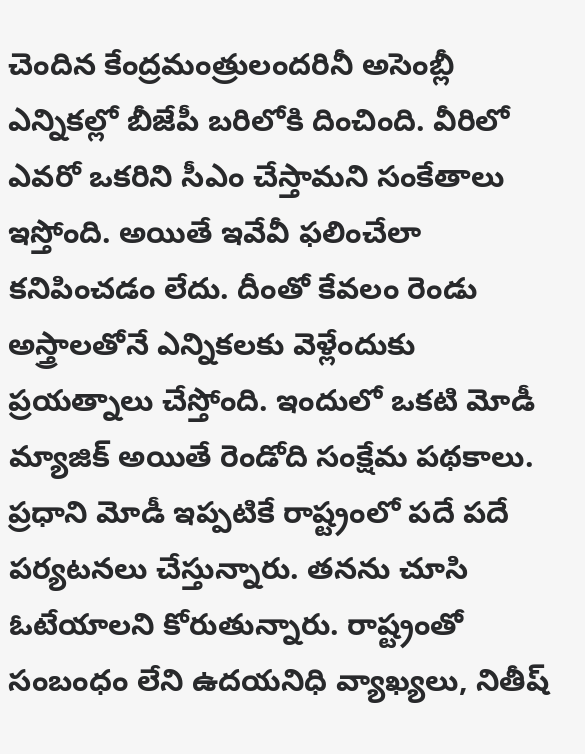చెందిన కేంద్రమంత్రులందరినీ అసెంబ్లీ ఎన్నికల్లో బీజేపీ బరిలోకి దించింది. వీరిలో ఎవరో ఒకరిని సీఎం చేస్తామని సంకేతాలు ఇస్తోంది. అయితే ఇవేవీ ఫలించేలా కనిపించడం లేదు. దీంతో కేవలం రెండు అస్త్రాలతోనే ఎన్నికలకు వెళ్లేందుకు ప్రయత్నాలు చేస్తోంది. ఇందులో ఒకటి మోడీ మ్యాజిక్ అయితే రెండోది సంక్షేమ పథకాలు.
ప్రధాని మోడీ ఇప్పటికే రాష్ట్రంలో పదే పదే పర్యటనలు చేస్తున్నారు. తనను చూసి ఓటేయాలని కోరుతున్నారు. రాష్ట్రంతో సంబంధం లేని ఉదయనిధి వ్యాఖ్యలు, నితీష్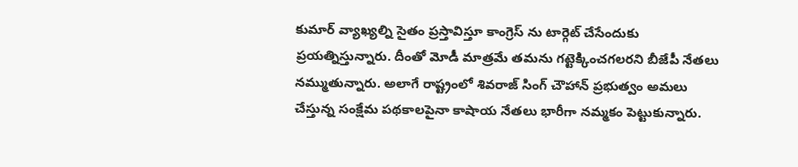కుమార్ వ్యాఖ్యల్ని సైతం ప్రస్తావిస్తూ కాంగ్రెస్ ను టార్గెట్ చేసేందుకు ప్రయత్నిస్తున్నారు. దీంతో మోడీ మాత్రమే తమను గట్టెక్కించగలరని బీజేపీ నేతలు నమ్ముతున్నారు. అలాగే రాష్ట్రంలో శివరాజ్ సింగ్ చౌహాన్ ప్రభుత్వం అమలు చేస్తున్న సంక్షేమ పథకాలపైనా కాషాయ నేతలు భారీగా నమ్మకం పెట్టుకున్నారు.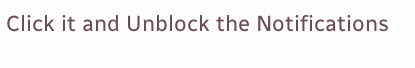Click it and Unblock the Notifications